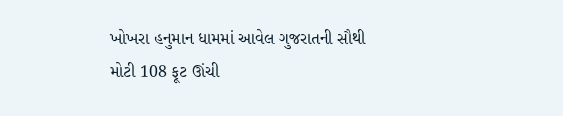ખોખરા હનુમાન ધામમાં આવેલ ગુજરાતની સૌથી મોટી 108 ફૂટ ઊંચી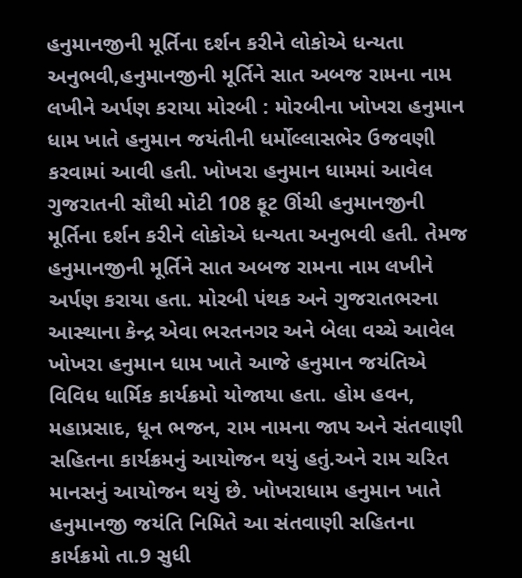હનુમાનજીની મૂર્તિના દર્શન કરીને લોકોએ ધન્યતા અનુભવી,હનુમાનજીની મૂર્તિને સાત અબજ રામના નામ લખીને અર્પણ કરાયા મોરબી : મોરબીના ખોખરા હનુમાન ધામ ખાતે હનુમાન જયંતીની ધર્મોલ્લાસભેર ઉજવણી કરવામાં આવી હતી. ખોખરા હનુમાન ધામમાં આવેલ ગુજરાતની સૌથી મોટી 108 ફૂટ ઊંચી હનુમાનજીની મૂર્તિના દર્શન કરીને લોકોએ ધન્યતા અનુભવી હતી. તેમજ હનુમાનજીની મૂર્તિને સાત અબજ રામના નામ લખીને અર્પણ કરાયા હતા. મોરબી પંથક અને ગુજરાતભરના આસ્થાના કેન્દ્ર એવા ભરતનગર અને બેલા વચ્ચે આવેલ ખોખરા હનુમાન ધામ ખાતે આજે હનુમાન જયંતિએ વિવિધ ધાર્મિક કાર્યક્રમો યોજાયા હતા. હોમ હવન, મહાપ્રસાદ, ધૂન ભજન, રામ નામના જાપ અને સંતવાણી સહિતના કાર્યક્રમનું આયોજન થયું હતું.અને રામ ચરિત માનસનું આયોજન થયું છે. ખોખરાધામ હનુમાન ખાતે હનુમાનજી જયંતિ નિમિતે આ સંતવાણી સહિતના કાર્યક્રમો તા.9 સુધી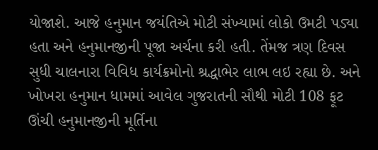યોજાશે. આજે હનુમાન જયંતિએ મોટી સંખ્યામાં લોકો ઉમટી પડ્યા હતા અને હનુમાનજીની પૂજા અર્ચના કરી હતી. તેંમજ ત્રણ દિવસ સુધી ચાલનારા વિવિધ કાર્યક્રમોનો શ્રદ્ધાભેર લાભ લઇ રહ્યા છે. અને ખોખરા હનુમાન ધામમાં આવેલ ગુજરાતની સૌથી મોટી 108 ફૂટ ઊંચી હનુમાનજીની મૂર્તિના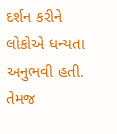દર્શન કરીને લોકોએ ધન્યતા અનુભવી હતી. તેમજ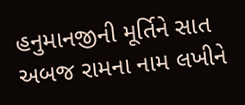હનુમાનજીની મૂર્તિને સાત અબજ રામના નામ લખીને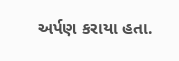અર્પણ કરાયા હતા.